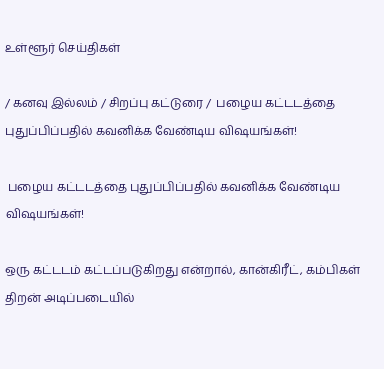உள்ளூர் செய்திகள்

/ கனவு இல்லம் / சிறப்பு கட்டுரை /  பழைய கட்டடத்தை புதுப்பிப்பதில் கவனிக்க வேண்டிய விஷயங்கள்!

 பழைய கட்டடத்தை புதுப்பிப்பதில் கவனிக்க வேண்டிய விஷயங்கள்!

ஒரு கட்டடம் கட்டப்படுகிறது என்றால், கான்கிரீட், கம்பிகள் திறன் அடிப்படையில்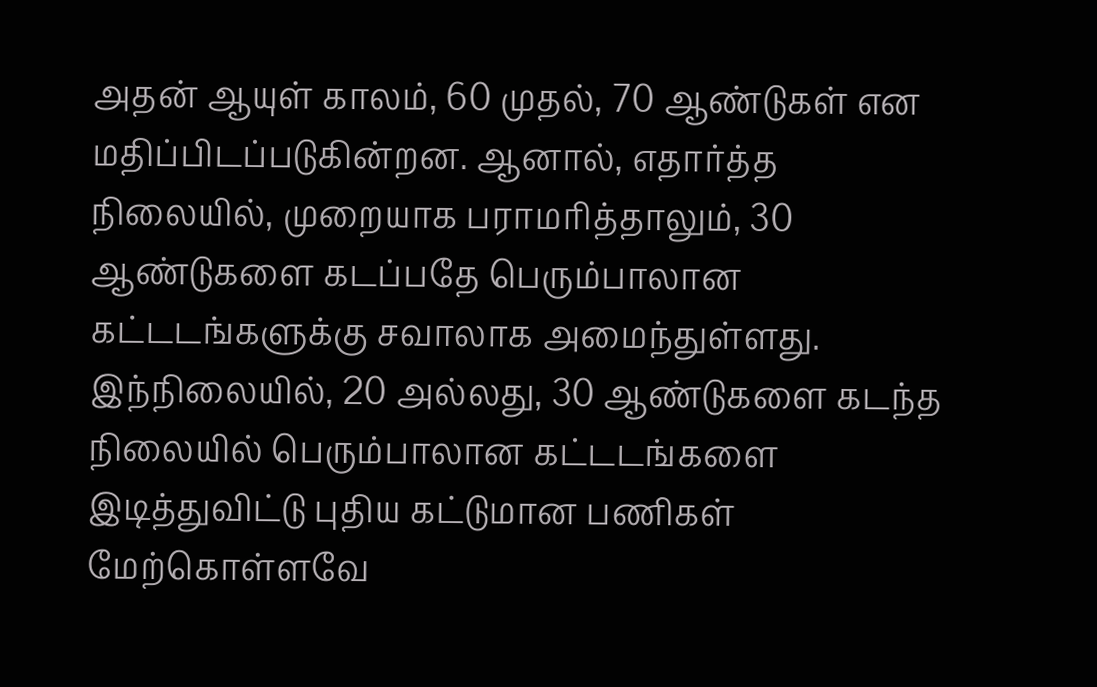அதன் ஆயுள் காலம், 60 முதல், 70 ஆண்டுகள் என மதிப்பிடப்படுகின்றன. ஆனால், எதார்த்த நிலையில், முறையாக பராமரித்தாலும், 30 ஆண்டுகளை கடப்பதே பெரும்பாலான கட்டடங்களுக்கு சவாலாக அமைந்துள்ளது. இந்நிலையில், 20 அல்லது, 30 ஆண்டுகளை கடந்த நிலையில் பெரும்பாலான கட்டடங்களை இடித்துவிட்டு புதிய கட்டுமான பணிகள் மேற்கொள்ளவே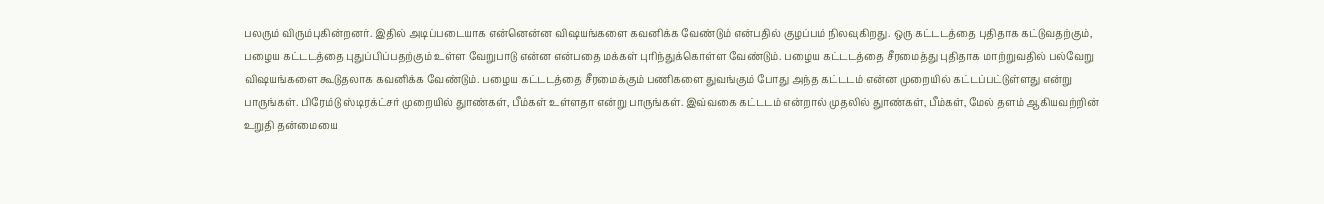பலரும் விரும்புகின்றனர். இதில் அடிப்படையாக என்னென்ன விஷயங்களை கவனிக்க வேண்டும் என்பதில் குழப்பம் நிலவுகிறது. ஒரு கட்டடத்தை புதிதாக கட்டுவதற்கும், பழைய கட்டடத்தை புதுப்பிப்பதற்கும் உள்ள வேறுபாடு என்ன என்பதை மக்கள் புரிந்துக்கொள்ள வேண்டும். பழைய கட்டடத்தை சீரமைத்து புதிதாக மாற்றுவதில் பல்வேறு விஷயங்களை கூடுதலாக கவனிக்க வேண்டும். பழைய கட்டடத்தை சீரமைக்கும் பணிகளை துவங்கும் போது அந்த கட்டடம் என்ன முறையில் கட்டப்பட்டுள்ளது என்று பாருங்கள். பிரேம்டு ஸ்டிரக்ட்சர் முறையில் துாண்கள், பீம்கள் உள்ளதா என்று பாருங்கள். இவ்வகை கட்டடம் என்றால் முதலில் துாண்கள், பீம்கள், மேல் தளம் ஆகியவற்றின் உறுதி தன்மையை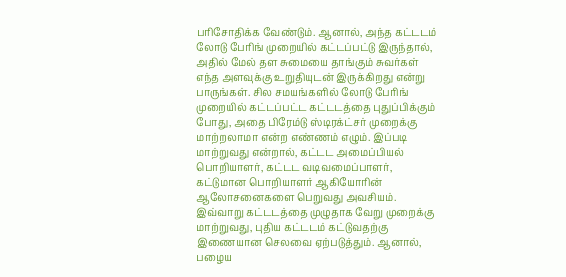பரிசோதிக்க வேண்டும். ஆனால், அந்த கட்டடம் லோடு பேரிங் முறையில் கட்டப்பட்டு இருந்தால், அதில் மேல் தள சுமையை தாங்கும் சுவர்கள் எந்த அளவுக்கு உறுதியுடன் இருக்கிறது என்று பாருங்கள். சில சமயங்களில் லோடு பேரிங் முறையில் கட்டப்பட்ட கட்டடத்தை புதுப்பிக்கும் போது, அதை பிரேம்டு ஸ்டிரக்ட்சர் முறைக்கு மாற்றலாமா என்ற எண்ணம் எழும். இப்படி மாற்றுவது என்றால், கட்டட அமைப்பியல் பொறியாளர், கட்டட வடிவமைப்பாளர், கட்டுமான பொறியாளர் ஆகியோரின் ஆலோசனைகளை பெறுவது அவசியம். இவ்வாறு கட்டடத்தை முழுதாக வேறு முறைக்கு மாற்றுவது, புதிய கட்டடம் கட்டுவதற்கு இணையான செலவை ஏற்படுத்தும். ஆனால், பழைய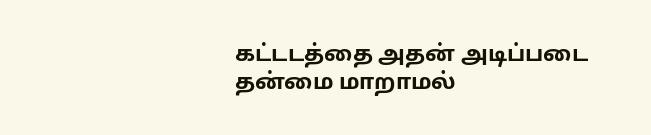கட்டடத்தை அதன் அடிப்படை தன்மை மாறாமல்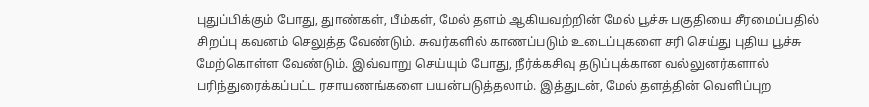புதுப்பிக்கும் போது, துாண்கள், பீம்கள், மேல் தளம் ஆகியவற்றின் மேல் பூச்சு பகுதியை சீரமைப்பதில் சிறப்பு கவனம் செலுத்த வேண்டும். சுவர்களில் காணப்படும் உடைப்புகளை சரி செய்து புதிய பூச்சு மேற்கொள்ள வேண்டும். இவ்வாறு செய்யும் போது, நீர்க்கசிவு தடுப்புக்கான வல்லுனர்களால் பரிந்துரைக்கப்பட்ட ரசாயணங்களை பயன்படுத்தலாம். இத்துடன், மேல் தளத்தின் வெளிப்புற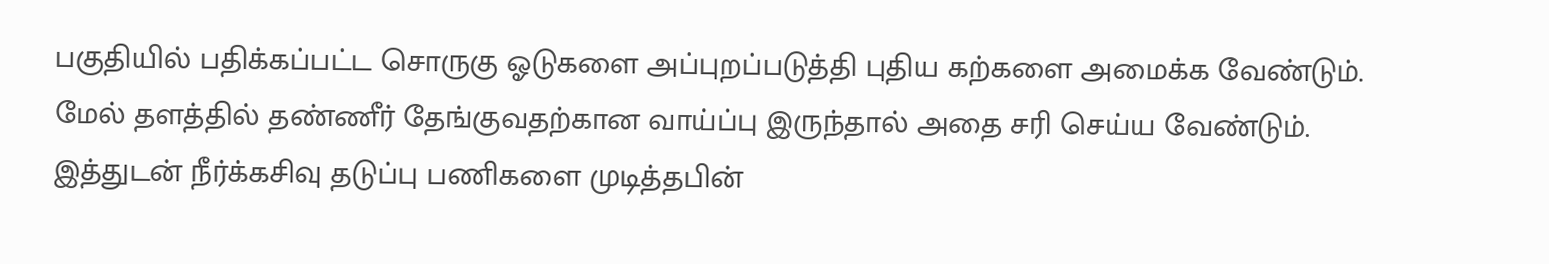பகுதியில் பதிக்கப்பட்ட சொருகு ஓடுகளை அப்புறப்படுத்தி புதிய கற்களை அமைக்க வேண்டும். மேல் தளத்தில் தண்ணீர் தேங்குவதற்கான வாய்ப்பு இருந்தால் அதை சரி செய்ய வேண்டும். இத்துடன் நீர்க்கசிவு தடுப்பு பணிகளை முடித்தபின்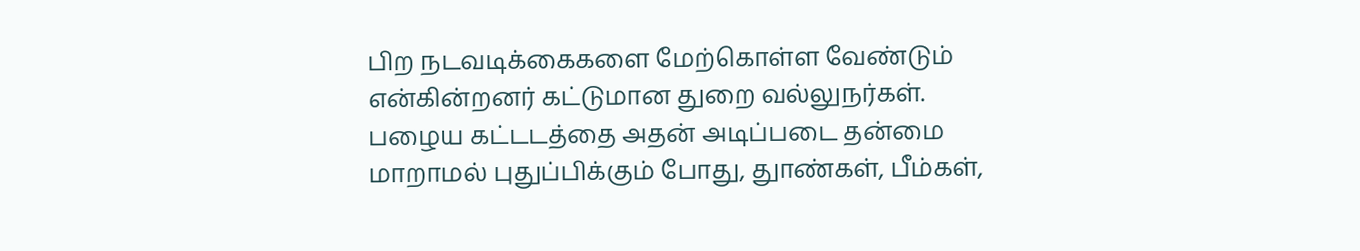பிற நடவடிக்கைகளை மேற்கொள்ள வேண்டும் என்கின்றனர் கட்டுமான துறை வல்லுநர்கள். பழைய கட்டடத்தை அதன் அடிப்படை தன்மை மாறாமல் புதுப்பிக்கும் போது, துாண்கள், பீம்கள்,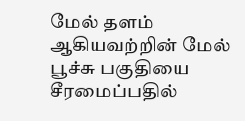மேல் தளம் ஆகியவற்றின் மேல் பூச்சு பகுதியை சீரமைப்பதில்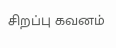சிறப்பு கவனம்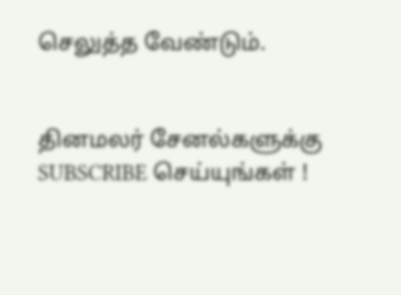செலுத்த வேண்டும்.


தினமலர் சேனல்களுக்கு SUBSCRIBE செய்யுங்கள் !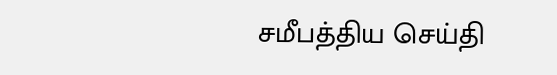சமீபத்திய செய்தி